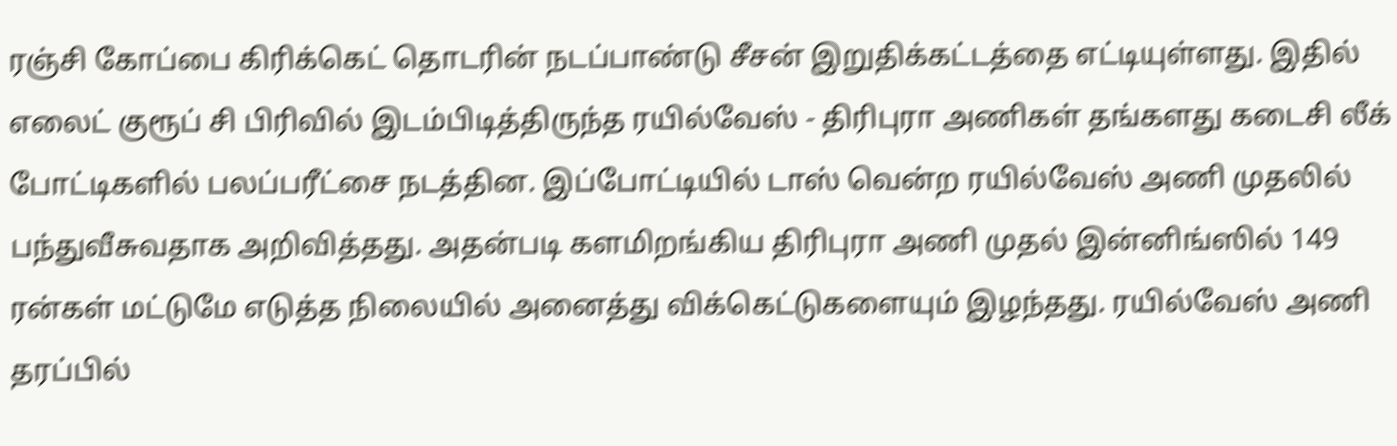ரஞ்சி கோப்பை கிரிக்கெட் தொடரின் நடப்பாண்டு சீசன் இறுதிக்கட்டத்தை எட்டியுள்ளது. இதில் எலைட் குரூப் சி பிரிவில் இடம்பிடித்திருந்த ரயில்வேஸ் - திரிபுரா அணிகள் தங்களது கடைசி லீக் போட்டிகளில் பலப்பரீட்சை நடத்தின. இப்போட்டியில் டாஸ் வென்ற ரயில்வேஸ் அணி முதலில் பந்துவீசுவதாக அறிவித்தது. அதன்படி களமிறங்கிய திரிபுரா அணி முதல் இன்னிங்ஸில் 149 ரன்கள் மட்டுமே எடுத்த நிலையில் அனைத்து விக்கெட்டுகளையும் இழந்தது. ரயில்வேஸ் அணி தரப்பில்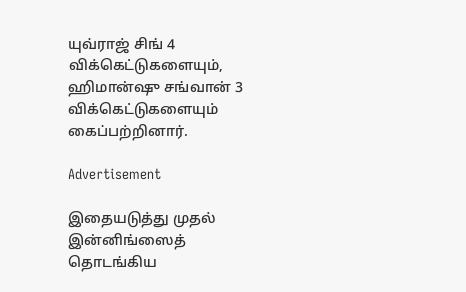யுவ்ராஜ் சிங் 4 விக்கெட்டுகளையும், ஹிமான்ஷு சங்வான் 3 விக்கெட்டுகளையும் கைப்பற்றினார்.

Advertisement

இதையடுத்து முதல் இன்னிங்ஸைத் தொடங்கிய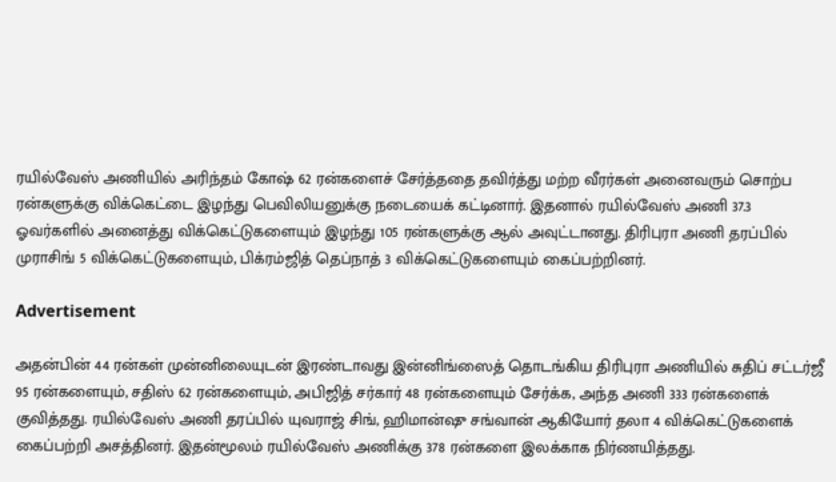ரயில்வேஸ் அணியில் அரிந்தம் கோஷ் 62 ரன்களைச் சேர்த்ததை தவிர்த்து மற்ற வீரர்கள் அனைவரும் சொற்ப ரன்களுக்கு விக்கெட்டை இழந்து பெவிலியனுக்கு நடையைக் கட்டினார். இதனால் ரயில்வேஸ் அணி 37.3 ஓவர்களில் அனைத்து விக்கெட்டுகளையும் இழந்து 105 ரன்களுக்கு ஆல் அவுட்டானது. திரிபுரா அணி தரப்பில் முராசிங் 5 விக்கெட்டுகளையும், பிக்ரம்ஜித் தெப்நாத் 3 விக்கெட்டுகளையும் கைப்பற்றினர்.

Advertisement

அதன்பின் 44 ரன்கள் முன்னிலையுடன் இரண்டாவது இன்னிங்ஸைத் தொடங்கிய திரிபுரா அணியில் சுதிப் சட்டர்ஜீ 95 ரன்களையும், சதிஸ் 62 ரன்களையும், அபிஜித் சர்கார் 48 ரன்களையும் சேர்க்க, அந்த அணி 333 ரன்களைக் குவித்தது. ரயில்வேஸ் அணி தரப்பில் யுவராஜ் சிங், ஹிமான்ஷு சங்வான் ஆகியோர் தலா 4 விக்கெட்டுகளைக் கைப்பற்றி அசத்தினர். இதன்மூலம் ரயில்வேஸ் அணிக்கு 378 ரன்களை இலக்காக நிர்ணயித்தது.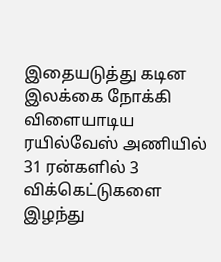இதையடுத்து கடின இலக்கை நோக்கி விளையாடிய ரயில்வேஸ் அணியில் 31 ரன்களில் 3 விக்கெட்டுகளை இழந்து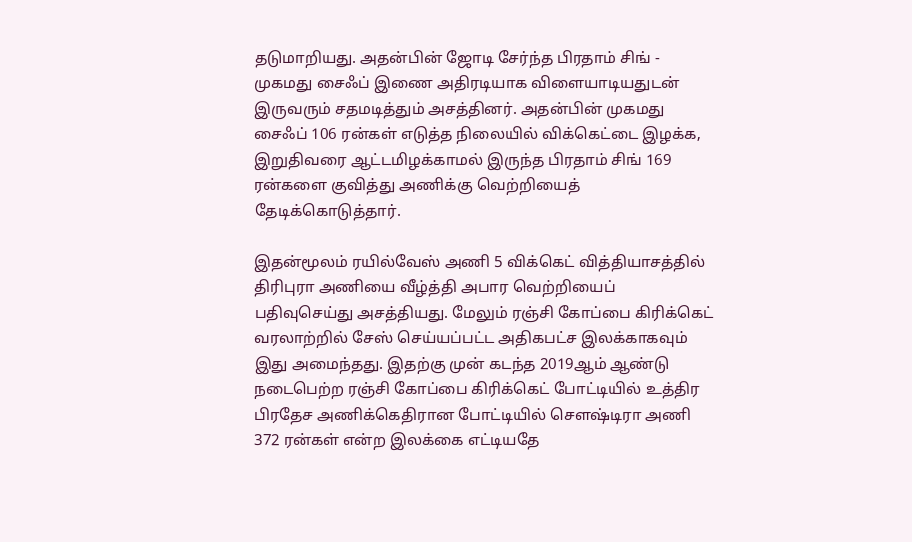தடுமாறியது. அதன்பின் ஜோடி சேர்ந்த பிரதாம் சிங் - முகமது சைஃப் இணை அதிரடியாக விளையாடியதுடன் இருவரும் சதமடித்தும் அசத்தினர். அதன்பின் முகமது சைஃப் 106 ரன்கள் எடுத்த நிலையில் விக்கெட்டை இழக்க, இறுதிவரை ஆட்டமிழக்காமல் இருந்த பிரதாம் சிங் 169 ரன்களை குவித்து அணிக்கு வெற்றியைத் தேடிக்கொடுத்தார்.

இதன்மூலம் ரயில்வேஸ் அணி 5 விக்கெட் வித்தியாசத்தில் திரிபுரா அணியை வீழ்த்தி அபார வெற்றியைப் பதிவுசெய்து அசத்தியது. மேலும் ரஞ்சி கோப்பை கிரிக்கெட் வரலாற்றில் சேஸ் செய்யப்பட்ட அதிகபட்ச இலக்காகவும் இது அமைந்தது. இதற்கு முன் கடந்த 2019ஆம் ஆண்டு நடைபெற்ற ரஞ்சி கோப்பை கிரிக்கெட் போட்டியில் உத்திர பிரதேச அணிக்கெதிரான போட்டியில் சௌஷ்டிரா அணி 372 ரன்கள் என்ற இலக்கை எட்டியதே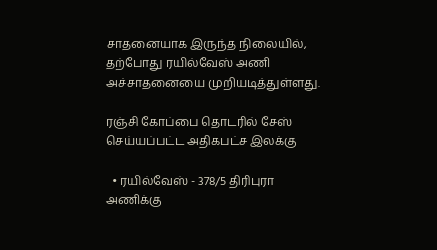சாதனையாக இருந்த நிலையில், தற்போது ரயில்வேஸ் அணி அச்சாதனையை முறியடித்துள்ளது.

ரஞ்சி கோப்பை தொடரில் சேஸ் செய்யப்பட்ட அதிகபட்ச இலக்கு

  • ரயில்வேஸ் - 378/5 திரிபுரா அணிக்கு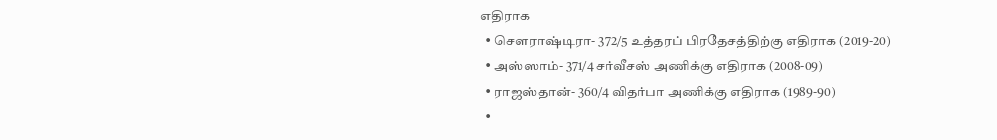எதிராக
  • சௌராஷ்டிரா- 372/5 உத்தரப் பிரதேசத்திற்கு எதிராக (2019-20)
  • அஸ்ஸாம்- 371/4 சர்வீசஸ் அணிக்கு எதிராக (2008-09)
  • ராஜஸ்தான்- 360/4 விதர்பா அணிக்கு எதிராக (1989-90)
  •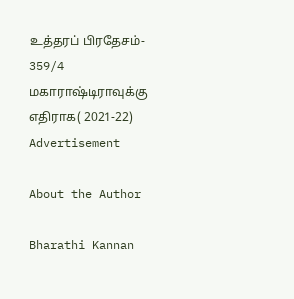உத்தரப் பிரதேசம்- 359/4 மகாராஷ்டிராவுக்கு எதிராக( 2021-22)
Advertisement

About the Author

Bharathi Kannan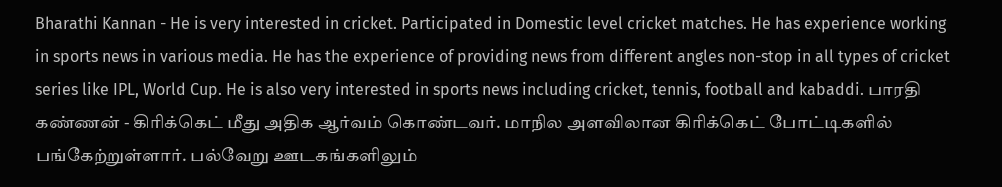Bharathi Kannan - He is very interested in cricket. Participated in Domestic level cricket matches. He has experience working in sports news in various media. He has the experience of providing news from different angles non-stop in all types of cricket series like IPL, World Cup. He is also very interested in sports news including cricket, tennis, football and kabaddi. பாரதி கண்ணன் - கிரிக்கெட் மீது அதிக ஆர்வம் கொண்டவர். மாநில அளவிலான கிரிக்கெட் போட்டிகளில் பங்கேற்றுள்ளார். பல்வேறு ஊடகங்களிலும்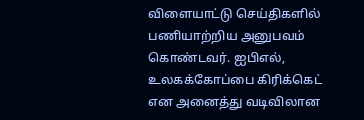விளையாட்டு செய்திகளில் பணியாற்றிய அனுபவம் கொண்டவர். ஐபிஎல், உலகக்கோப்பை கிரிக்கெட் என அனைத்து வடிவிலான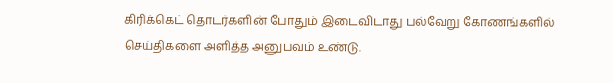கிரிக்கெட் தொடர்களின் போதும் இடைவிடாது பல்வேறு கோணங்களில் செய்திகளை அளித்த அனுபவம் உண்டு.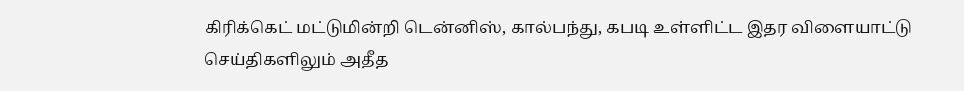கிரிக்கெட் மட்டுமின்றி டென்னிஸ், கால்பந்து, கபடி உள்ளிட்ட இதர விளையாட்டு செய்திகளிலும் அதீத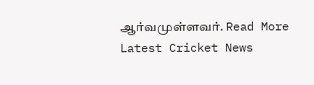ஆர்வமுள்ளவர். Read More
Latest Cricket News